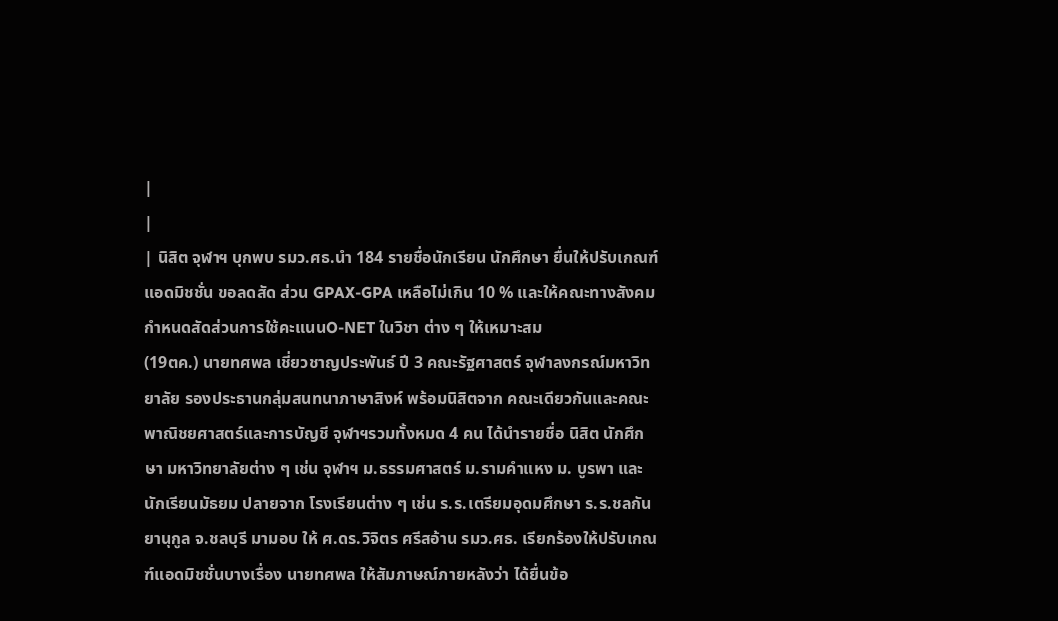|
|
| นิสิต จุฬาฯ บุกพบ รมว.ศธ.นำ 184 รายชื่อนักเรียน นักศึกษา ยื่นให้ปรับเกณฑ์แอดมิชชั่น ขอลดสัด ส่วน GPAX-GPA เหลือไม่เกิน 10 % และให้คณะทางสังคม กำหนดสัดส่วนการใช้คะแนนO-NET ในวิชา ต่าง ๆ ให้เหมาะสม
(19ตค.) นายทศพล เชี่ยวชาญประพันธ์ ปี 3 คณะรัฐศาสตร์ จุฬาลงกรณ์มหาวิทยาลัย รองประธานกลุ่มสนทนาภาษาสิงห์ พร้อมนิสิตจาก คณะเดียวกันและคณะพาณิชยศาสตร์และการบัญชี จุฬาฯรวมทั้งหมด 4 คน ได้นำรายชื่อ นิสิต นักศึกษา มหาวิทยาลัยต่าง ๆ เช่น จุฬาฯ ม.ธรรมศาสตร์ ม.รามคำแหง ม. บูรพา และนักเรียนมัธยม ปลายจาก โรงเรียนต่าง ๆ เช่น ร.ร.เตรียมอุดมศึกษา ร.ร.ชลกันยานุกูล จ.ชลบุรี มามอบ ให้ ศ.ดร.วิจิตร ศรีสอ้าน รมว.ศธ. เรียกร้องให้ปรับเกณฑ์แอดมิชชั่นบางเรื่อง นายทศพล ให้สัมภาษณ์ภายหลังว่า ได้ยื่นข้อ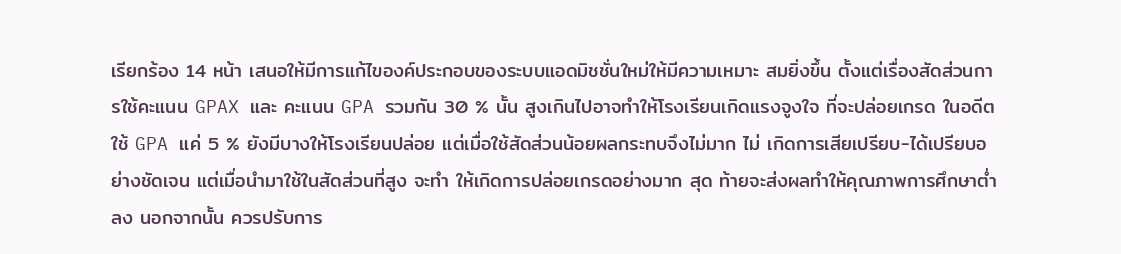เรียกร้อง 14 หน้า เสนอให้มีการแก้ไของค์ประกอบของระบบแอดมิชชั่นใหม่ให้มีความเหมาะ สมยิ่งขึ้น ตั้งแต่เรื่องสัดส่วนการใช้คะแนน GPAX และ คะแนน GPA รวมกัน 30 % นั้น สูงเกินไปอาจทำให้โรงเรียนเกิดแรงจูงใจ ที่จะปล่อยเกรด ในอดีตใช้ GPA แค่ 5 % ยังมีบางให้โรงเรียนปล่อย แต่เมื่อใช้สัดส่วนน้อยผลกระทบจึงไม่มาก ไม่ เกิดการเสียเปรียบ-ได้เปรียบอย่างชัดเจน แต่เมื่อนำมาใช้ในสัดส่วนที่สูง จะทำ ให้เกิดการปล่อยเกรดอย่างมาก สุด ท้ายจะส่งผลทำให้คุณภาพการศึกษาต่ำลง นอกจากนั้น ควรปรับการ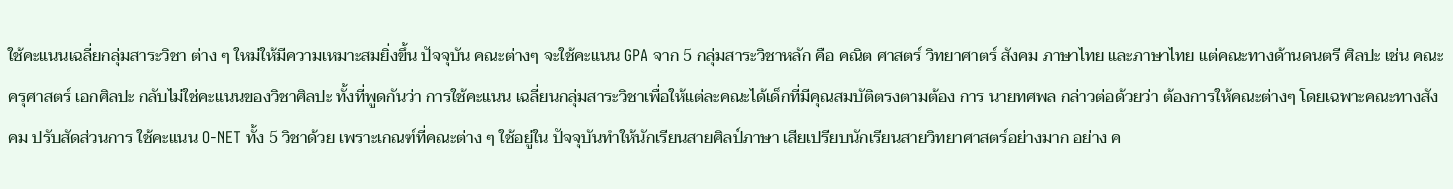ใช้คะแนนเฉลี่ยกลุ่มสาระวิชา ต่าง ๆ ใหม่ให้มีความเหมาะสมยิ่งขึ้น ปัจจุบัน คณะต่างๆ จะใช้คะแนน GPA จาก 5 กลุ่มสาระวิชาหลัก คือ คณิต ศาสตร์ วิทยาศาตร์ สังคม ภาษาไทย และภาษาไทย แต่คณะทางด้านดนตรี ศิลปะ เช่น คณะ ครุศาสตร์ เอกศิลปะ กลับไม่ใช่คะแนนของวิชาศิลปะ ทั้งที่พูดกันว่า การใช้คะแนน เฉลี่ยนกลุ่มสาระวิชาเพื่อให้แต่ละคณะได้เด็กที่มีคุณสมบัติตรงตามต้อง การ นายทศพล กล่าวต่อด้วยว่า ต้องการให้คณะต่างๆ โดยเฉพาะคณะทางสังคม ปรับสัดส่วนการ ใช้คะแนน O-NET ทั้ง 5 วิชาด้วย เพราะเกณฑ์ที่คณะต่าง ๆ ใช้อยู่ใน ปัจจุบันทำให้นักเรียนสายศิลป์ภาษา เสียเปรียบนักเรียนสายวิทยาศาสตร์อย่างมาก อย่าง ค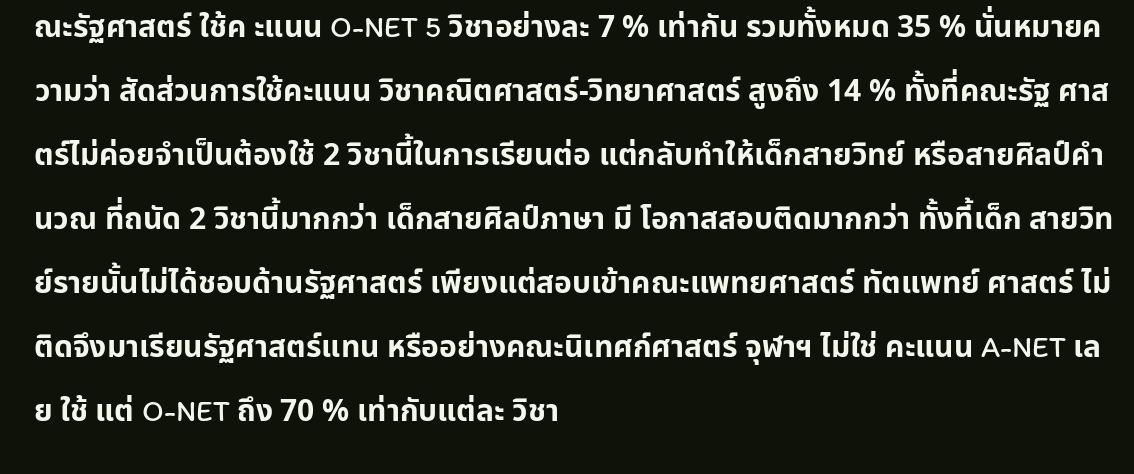ณะรัฐศาสตร์ ใช้ค ะแนน O-NET 5 วิชาอย่างละ 7 % เท่ากัน รวมทั้งหมด 35 % นั่นหมายความว่า สัดส่วนการใช้คะแนน วิชาคณิตศาสตร์-วิทยาศาสตร์ สูงถึง 14 % ทั้งที่คณะรัฐ ศาสตร์ไม่ค่อยจำเป็นต้องใช้ 2 วิชานี้ในการเรียนต่อ แต่กลับทำให้เด็กสายวิทย์ หรือสายศิลป์คำนวณ ที่ถนัด 2 วิชานี้มากกว่า เด็กสายศิลป์ภาษา มี โอกาสสอบติดมากกว่า ทั้งที้เด็ก สายวิทย์รายนั้นไม่ได้ชอบด้านรัฐศาสตร์ เพียงแต่สอบเข้าคณะแพทยศาสตร์ ทัตแพทย์ ศาสตร์ ไม่ติดจึงมาเรียนรัฐศาสตร์แทน หรืออย่างคณะนิเทศก์ศาสตร์ จุฬาฯ ไม่ใช่ คะแนน A-NET เลย ใช้ แต่ O-NET ถึง 70 % เท่ากับแต่ละ วิชา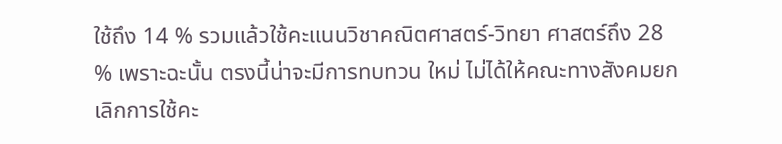ใช้ถึง 14 % รวมแล้วใช้คะแนนวิชาคณิตศาสตร์-วิทยา ศาสตร์ถึง 28 % เพราะฉะนั้น ตรงนี้น่าจะมีการทบทวน ใหม่ ไม่ได้ให้คณะทางสังคมยกเลิกการใช้คะ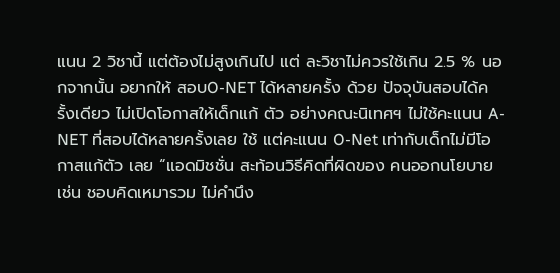แนน 2 วิชานี้ แต่ต้องไม่สูงเกินไป แต่ ละวิชาไม่ควรใช้เกิน 2.5 % นอกจากนั้น อยากให้ สอบO-NET ได้หลายครั้ง ด้วย ปัจจุบันสอบได้ครั้งเดียว ไม่เปิดโอกาสให้เด็กแก้ ตัว อย่างคณะนิเทศฯ ไม่ใช้คะแนน A-NET ที่สอบได้หลายครั้งเลย ใช้ แต่คะแนน O-Net เท่ากับเด็กไม่มีโอกาสแก้ตัว เลย “แอดมิชชั่น สะท้อนวิธีคิดที่ผิดของ คนออกนโยบาย เช่น ชอบคิดเหมารวม ไม่คำนึง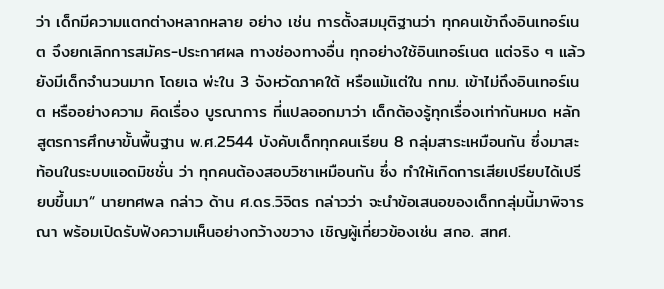ว่า เด็กมีความแตกต่างหลากหลาย อย่าง เช่น การตั้งสมมุติฐานว่า ทุกคนเข้าถึงอินเทอร์เนต จึงยกเลิกการสมัคร-ประกาศผล ทางช่องทางอื่น ทุกอย่างใช้อินเทอร์เนต แต่จริง ๆ แล้วยังมีเด็กจำนวนมาก โดยเฉ พ่ะใน 3 จังหวัดภาคใต้ หรือแม้แต่ใน กทม. เข้าไม่ถึงอินเทอร์เนต หรืออย่างความ คิดเรื่อง บูรณาการ ที่แปลออกมาว่า เด็กต้องรู้ทุกเรื่องเท่ากันหมด หลักสูตรการศึกษาขั้นพื้นฐาน พ.ศ.2544 บังคับเด็กทุกคนเรียน 8 กลุ่มสาระเหมือนกัน ซึ่งมาสะท้อนในระบบแอดมิชชั่น ว่า ทุกคนต้องสอบวิชาเหมือนกัน ซึ่ง ทำให้เกิดการเสียเปรียบได้เปรียบขึ้นมา“ นายทศพล กล่าว ด้าน ศ.ดร.วิจิตร กล่าวว่า จะนำข้อเสนอของเด็กกลุ่มนี้มาพิจารณา พร้อมเปิดรับฟังความเห็นอย่างกว้างขวาง เชิญผู้เกี่ยวข้องเช่น สกอ. สทศ.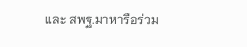และ สพฐ.มาหารือร่วม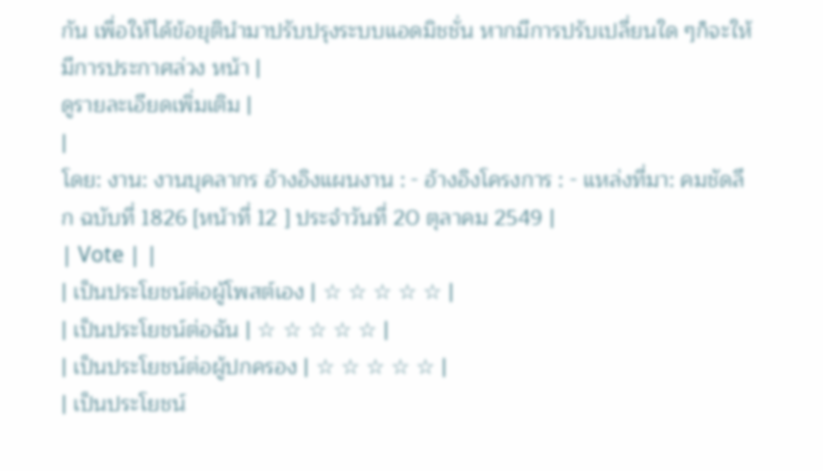กัน เพื่อให้ได้ข้อยุตินำมาปรับปรุงระบบแอดมิชชั่น หากมีการปรับเปลี่ยนใด ๆก็จะให้มีการประกาศล่วง หน้า |
ดูรายละเอียดเพิ่มเติม |
|
โดย: งาน: งานบุคลากร อ้างอิงแผนงาน : - อ้างอิงโครงการ : - แหล่งที่มา: คมชัดลึก ฉบับที่ 1826 [หน้าที่ 12 ] ประจำวันที่ 20 ตุลาคม 2549 |
| Vote | |
| เป็นประโยชน์ต่อผู้โพสต์เอง | ☆ ☆ ☆ ☆ ☆ |
| เป็นประโยชน์ต่อฉัน | ☆ ☆ ☆ ☆ ☆ |
| เป็นประโยชน์ต่อผู้ปกครอง | ☆ ☆ ☆ ☆ ☆ |
| เป็นประโยชน์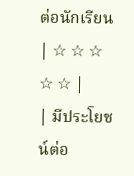ต่อนักเรียน | ☆ ☆ ☆ ☆ ☆ |
| มีประโยชน์ต่อ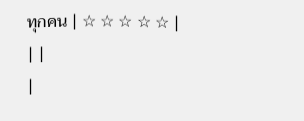ทุกคน | ☆ ☆ ☆ ☆ ☆ |
| |
|